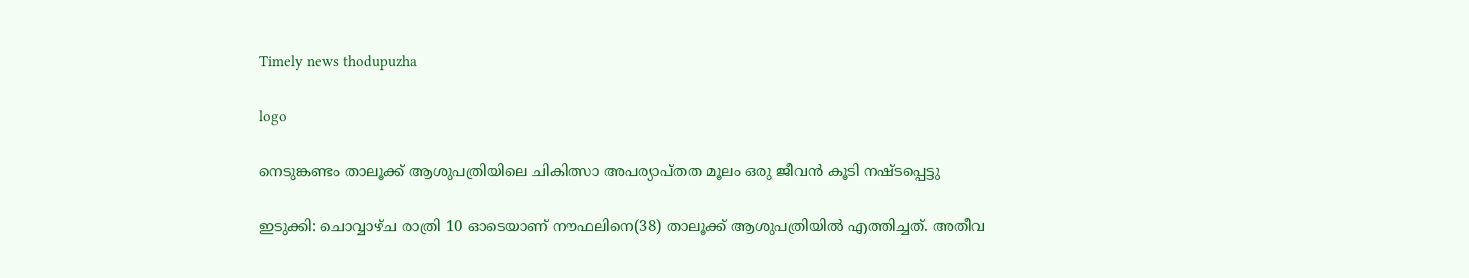Timely news thodupuzha

logo

നെടുങ്കണ്ടം താലൂക്ക് ആശുപത്രിയിലെ ചികിത്സാ അപര്യാപ്തത മൂലം ഒരു ജീവൻ കൂടി നഷ്ടപ്പെട്ടു

ഇടുക്കി: ചൊവ്വാഴ്ച രാത്രി 10 ഓടെയാണ് നൗഫലിനെ(38) താലൂക്ക് ആശുപത്രിയിൽ എത്തിച്ചത്. അതീവ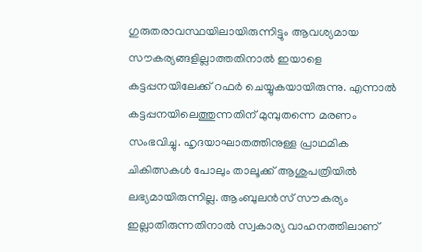ഗുരുതരാവസ്ഥയിലായിരുന്നിട്ടും ആവശ്യമായ സൗകര്യങ്ങളില്ലാത്തതിനാൽ ഇയാളെ കട്ടപ്പനയിലേക്ക് റഫർ ചെയ്യുകയായിരുന്നു. എന്നാൽ കട്ടപ്പനയിലെത്തുന്നതിന് മുമ്പുതന്നെ മരണം സംഭവിച്ചു. ഹൃദയാഘാതത്തിനുള്ള പ്രാഥമിക ചികിത്സകൾ പോലും താലൂക്ക് ആശുപത്രിയിൽ ലഭ്യമായിരുന്നില്ല. ആംബുലൻസ് സൗകര്യം ഇല്ലാതിരുന്നതിനാൽ സ്വകാര്യ വാഹനത്തിലാണ്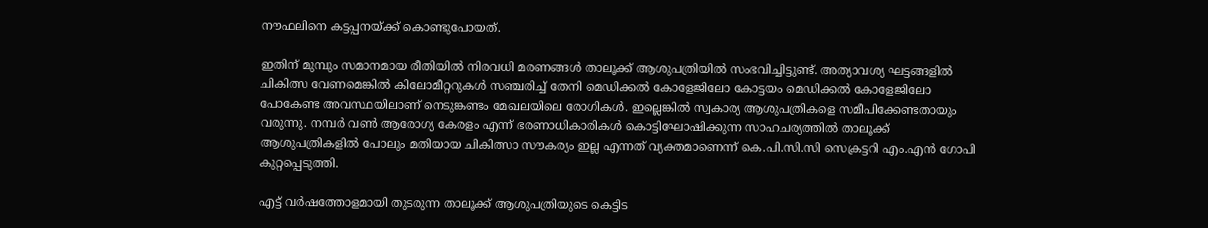നൗഫലിനെ കട്ടപ്പനയ്ക്ക് കൊണ്ടുപോയത്.

ഇതിന് മുമ്പും സമാനമായ രീതിയിൽ നിരവധി മരണങ്ങൾ താലൂക്ക് ആശുപത്രിയിൽ സംഭവിച്ചിട്ടുണ്ട്. അത്യാവശ്യ ഘട്ടങ്ങളിൽ ചികിത്സ വേണമെങ്കിൽ കിലോമീറ്ററുകൾ സഞ്ചരിച്ച് തേനി മെഡിക്കൽ കോളേജിലോ കോട്ടയം മെഡിക്കൽ കോളേജിലോ പോകേണ്ട അവസ്ഥയിലാണ് നെടുങ്കണ്ടം മേഖലയിലെ രോഗികൾ. ഇല്ലെങ്കിൽ സ്വകാര്യ ആശുപത്രികളെ സമീപിക്കേണ്ടതായും വരുന്നു. നമ്പർ വൺ ആരോഗ്യ കേരളം എന്ന് ഭരണാധികാരികൾ കൊട്ടിഘോഷിക്കുന്ന സാഹചര്യത്തിൽ താലൂക്ക് ആശുപത്രികളിൽ പോലും മതിയായ ചികിത്സാ സൗകര്യം ഇല്ല എന്നത് വ്യക്തമാണെന്ന് കെ.പി.സി.സി സെക്രട്ടറി എം.എൻ ഗോപി കുറ്റപ്പെടുത്തി.

എട്ട് വർഷത്തോളമായി തുടരുന്ന താലൂക്ക് ആശുപത്രിയുടെ കെട്ടിട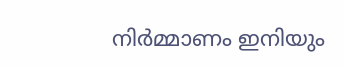നിർമ്മാണം ഇനിയും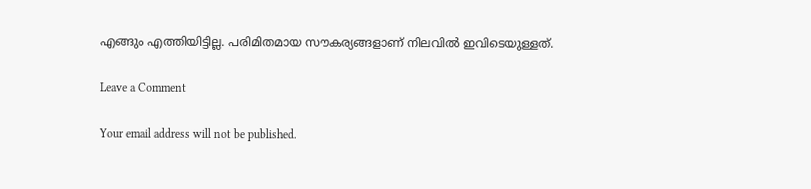എങ്ങും എത്തിയിട്ടില്ല. പരിമിതമായ സൗകര്യങ്ങളാണ് നിലവിൽ ഇവിടെയുള്ളത്.

Leave a Comment

Your email address will not be published.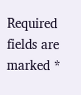Required fields are marked *